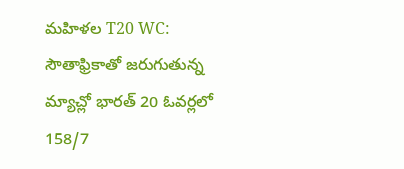మహిళల T20 WC: సౌతాఫ్రికాతో జరుగుతున్న మ్యాచ్లో భారత్ 20 ఓవర్లలో 158/7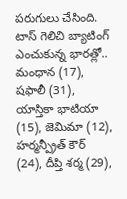పరుగులు చేసింది. టాస్ గెలిచి బ్యాటింగ్ ఎంచుకున్న భారత్లో.. మంధాన (17), షఫాలీ (31), యాస్తికా భాటియా (15), జెమిమా (12), హర్మన్ప్రీత్ కౌర్ (24), దీప్తి శర్మ (29),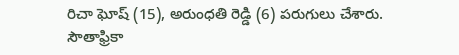రిచా ఘోష్ (15), అరుంధతి రెడ్డి (6) పరుగులు చేశారు. సౌతాఫ్రికా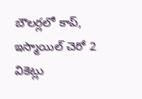బౌలర్లలో కాప్, ఇస్మాయిల్ చెరో 2 వికెట్లు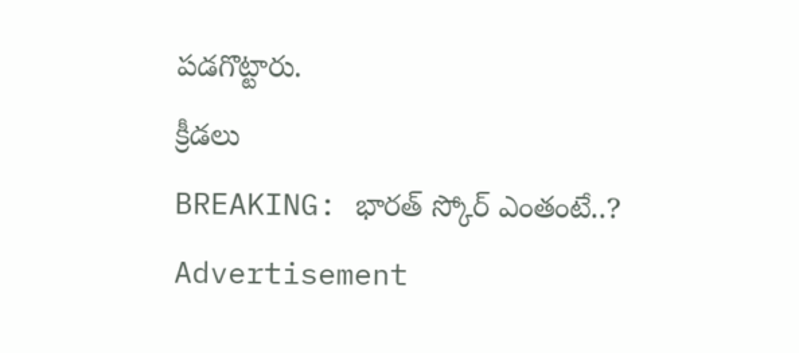పడగొట్టారు.
క్రీడలు
BREAKING: భారత్ స్కోర్ ఎంతంటే..?
Advertisement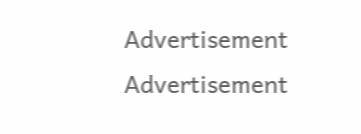Advertisement
Advertisement